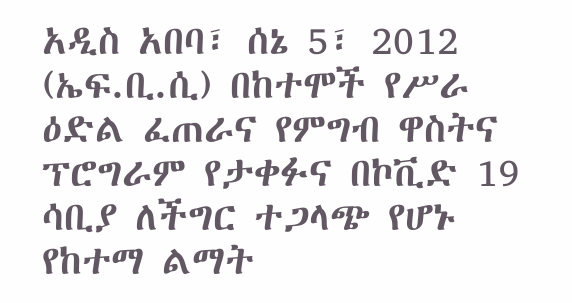አዲስ አበባ፣ ሰኔ 5፣ 2012 (ኤፍ.ቢ.ሲ) በከተሞች የሥራ ዕድል ፈጠራና የምግብ ዋስትና ፕሮግራም የታቀፉና በኮቪድ 19 ሳቢያ ለችግር ተጋላጭ የሆኑ የከተማ ልማት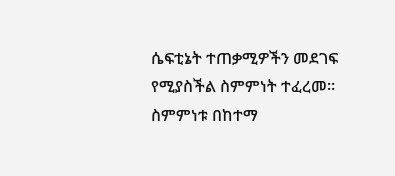ሴፍቲኔት ተጠቃሚዎችን መደገፍ የሚያስችል ስምምነት ተፈረመ።
ስምምነቱ በከተማ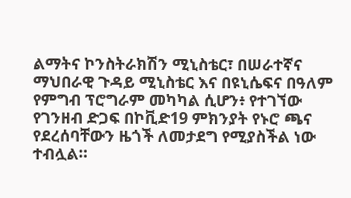ልማትና ኮንስትራክሽን ሚኒስቴር፣ በሠራተኛና ማህበራዊ ጉዳይ ሚኒስቴር እና በዩኒሴፍና በዓለም የምግብ ፕሮግራም መካካል ሲሆን፥ የተገኘው የገንዘብ ድጋፍ በኮቪድ19 ምክንያት የኑሮ ጫና የደረሰባቸውን ዜጎች ለመታደግ የሚያስችል ነው ተብሏል።